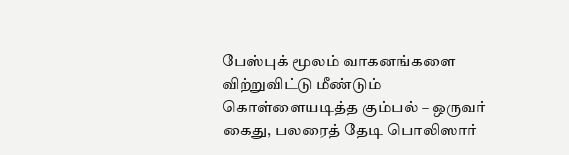பேஸ்புக் மூலம் வாகனங்களை விற்றுவிட்டு மீண்டும் கொள்ளையடித்த கும்பல் – ஒருவர் கைது, பலரைத் தேடி பொலிஸார்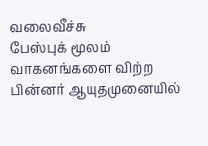வலைவீச்சு
பேஸ்புக் மூலம் வாகனங்களை விற்ற பின்னர் ஆயுதமுனையில்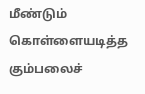மீண்டும் கொள்ளையடித்த கும்பலைச்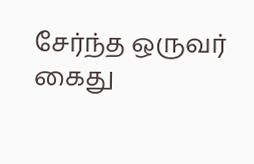சேர்ந்த ஒருவர் கைது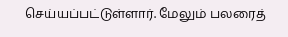செய்யப்பட்டுள்ளார். மேலும் பலரைத்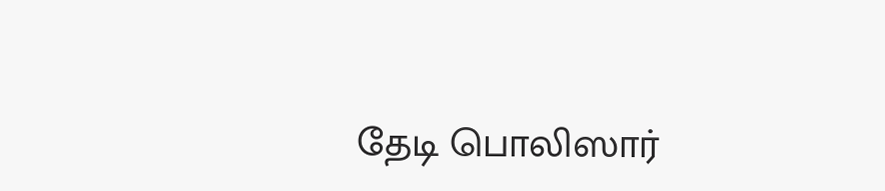தேடி பொலிஸார்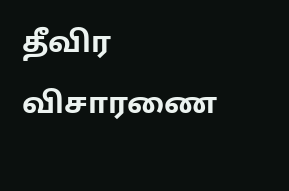தீவிர விசாரணை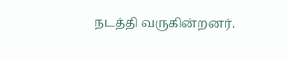நடத்தி வருகின்றனர்.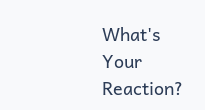What's Your Reaction?